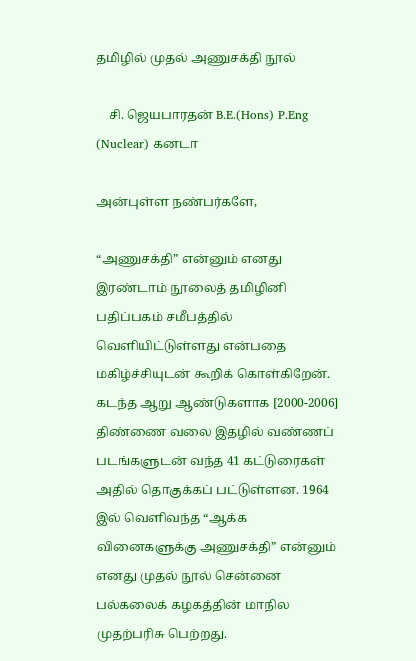தமிழில் முதல் அணுசக்தி நூல்

    சி. ஜெயபாரதன் B.E.(Hons) P.Eng (Nuclear) கனடா

அன்புள்ள நண்பர்களே,

“அணுசக்தி” என்னும் எனது இரண்டாம் நூலைத் தமிழினி பதிப்பகம் சமீபத்தில் வெளியிட்டுள்ளது என்பதை மகிழ்ச்சியுடன் கூறிக் கொள்கிறேன். கடந்த ஆறு ஆண்டுகளாக [2000-2006] திண்ணை வலை இதழில் வண்ணப் படங்களுடன் வந்த 41 கட்டுரைகள் அதில் தொகுக்கப் பட்டுள்ளன. 1964 இல் வெளிவந்த “ஆக்க வினைகளுக்கு அணுசக்தி” என்னும் எனது முதல் நூல் சென்னை பல்கலைக் கழகத்தின் மாநில முதற்பரிசு பெற்றது.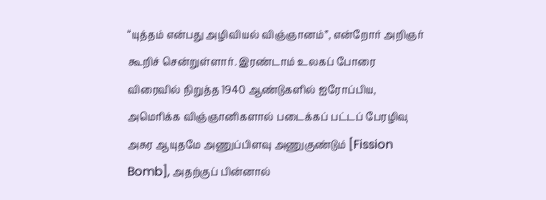“யுத்தம் என்பது அழிவியல் விஞ்ஞானம்”, என்றோர் அறிஞர் கூறிச் சென்றுள்ளார். இரண்டாம் உலகப் போரை விரைவில் நிறுத்த 1940 ஆண்டுகளில் ஐரோப்பிய, அமெரிக்க விஞ்ஞானிகளால் படைக்கப் பட்டப் பேரழிவு அசுர ஆயுதமே அணுப்பிளவு அணுகுண்டும் [Fission Bomb], அதற்குப் பின்னால்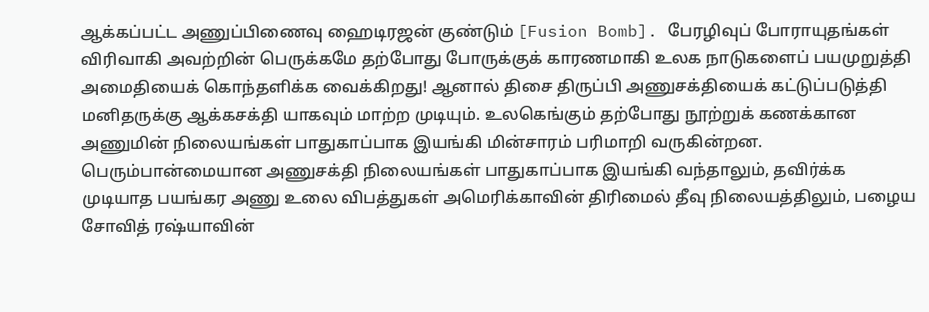ஆக்கப்பட்ட அணுப்பிணைவு ஹைடிரஜன் குண்டும் [Fusion Bomb]. பேரழிவுப் போராயுதங்கள் விரிவாகி அவற்றின் பெருக்கமே தற்போது போருக்குக் காரணமாகி உலக நாடுகளைப் பயமுறுத்தி அமைதியைக் கொந்தளிக்க வைக்கிறது! ஆனால் திசை திருப்பி அணுசக்தியைக் கட்டுப்படுத்தி மனிதருக்கு ஆக்கசக்தி யாகவும் மாற்ற முடியும். உலகெங்கும் தற்போது நூற்றுக் கணக்கான அணுமின் நிலையங்கள் பாதுகாப்பாக இயங்கி மின்சாரம் பரிமாறி வருகின்றன. பெரும்பான்மையான அணுசக்தி நிலையங்கள் பாதுகாப்பாக இயங்கி வந்தாலும், தவிர்க்க முடியாத பயங்கர அணு உலை விபத்துகள் அமெரிக்காவின் திரிமைல் தீவு நிலையத்திலும், பழைய சோவித் ரஷ்யாவின்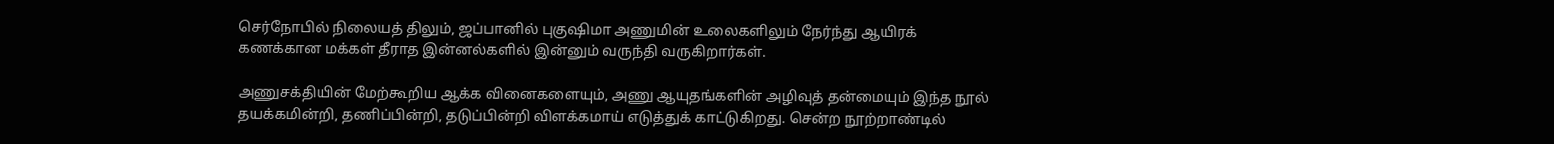செர்நோபில் நிலையத் திலும், ஜப்பானில் புகுஷிமா அணுமின் உலைகளிலும் நேர்ந்து ஆயிரக் கணக்கான மக்கள் தீராத இன்னல்களில் இன்னும் வருந்தி வருகிறார்கள்.

அணுசக்தியின் மேற்கூறிய ஆக்க வினைகளையும், அணு ஆயுதங்களின் அழிவுத் தன்மையும் இந்த நூல் தயக்கமின்றி, தணிப்பின்றி, தடுப்பின்றி விளக்கமாய் எடுத்துக் காட்டுகிறது. சென்ற நூற்றாண்டில்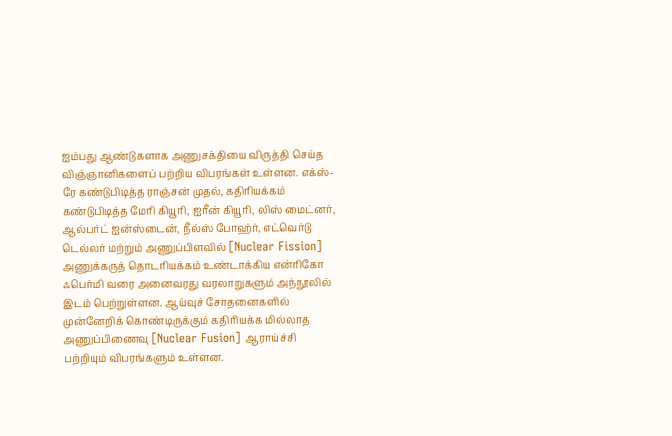ஐம்பது ஆண்டுகளாக அணுசக்தியை விருத்தி செய்த விஞ்ஞானிகளைப் பற்றிய விபரங்கள் உள்ளன. எக்ஸ்-ரே கண்டுபிடித்த ராஞ்சன் முதல், கதிரியக்கம் கண்டுபிடித்த மேரி கியூரி, ஐரீன் கியூரி, லிஸ் மைட்னர், ஆல்பர்ட் ஐன்ஸ்டைன், நீல்ஸ் போஹ்ர், எட்வெர்டு டெல்லர் மற்றும் அணுப்பிளவில் [Nuclear Fission] அணுக்கருத் தொடரியக்கம் உண்டாக்கிய என்ரிகோ ஃபெர்மி வரை அனைவரது வரலாறுகளும் அந்நூலில் இடம் பெற்றுள்ளன. ஆய்வுச் சோதனைகளில் முன்னேறிக் கொண்டிருக்கும் கதிரியக்க மில்லாத அணுப்பிணைவு [Nuclear Fusion] ஆராய்ச்சி பற்றியும் விபரங்களும் உள்ளன.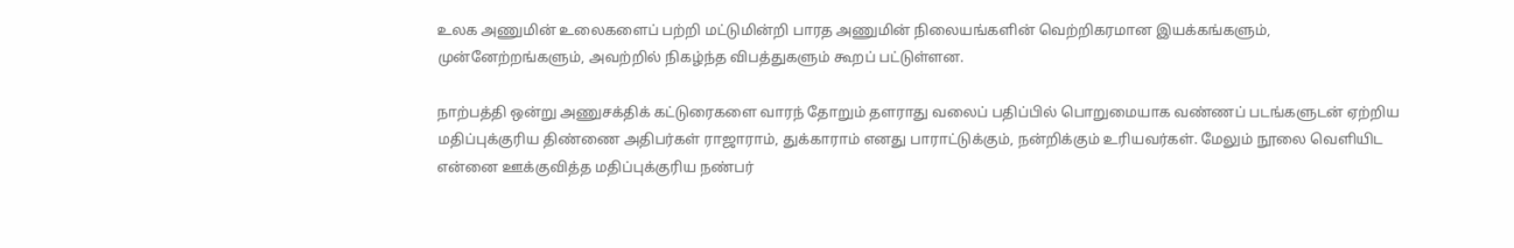உலக அணுமின் உலைகளைப் பற்றி மட்டுமின்றி பாரத அணுமின் நிலையங்களின் வெற்றிகரமான இயக்கங்களும், முன்னேற்றங்களும், அவற்றில் நிகழ்ந்த விபத்துகளும் கூறப் பட்டுள்ளன.

நாற்பத்தி ஒன்று அணுசக்திக் கட்டுரைகளை வாரந் தோறும் தளராது வலைப் பதிப்பில் பொறுமையாக வண்ணப் படங்களுடன் ஏற்றிய மதிப்புக்குரிய திண்ணை அதிபர்கள் ராஜாராம், துக்காராம் எனது பாராட்டுக்கும், நன்றிக்கும் உரியவர்கள். மேலும் நூலை வெளியிட என்னை ஊக்குவித்த மதிப்புக்குரிய நண்பர்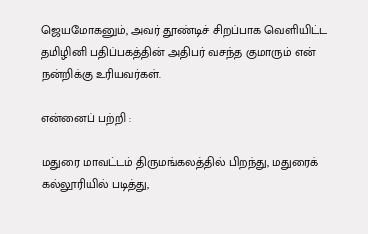ஜெயமோகனும், அவர் தூண்டிச் சிறப்பாக வெளியிட்ட தமிழினி பதிப்பகத்தின் அதிபர் வசந்த குமாரும் என் நன்றிக்கு உரியவர்கள்.

என்னைப் பற்றி :

மதுரை மாவட்டம் திருமங்கலத்தில் பிறந்து, மதுரைக் கல்லூரியில் படித்து,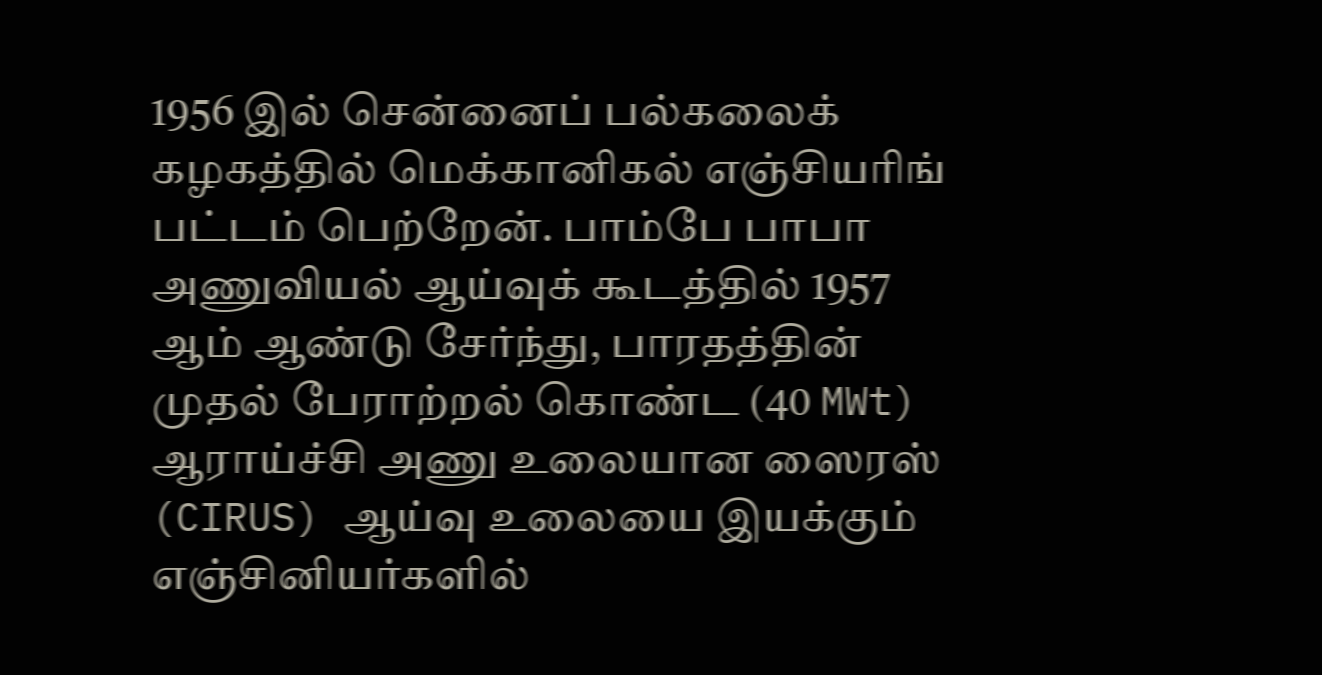1956 இல் சென்னைப் பல்கலைக் கழகத்தில் மெக்கானிகல் எஞ்சியரிங் பட்டம் பெற்றேன். பாம்பே பாபா அணுவியல் ஆய்வுக் கூடத்தில் 1957 ஆம் ஆண்டு சேர்ந்து, பாரதத்தின் முதல் பேராற்றல் கொண்ட (40 MWt) ஆராய்ச்சி அணு உலையான ஸைரஸ் (CIRUS) ஆய்வு உலையை இயக்கும் எஞ்சினியர்களில்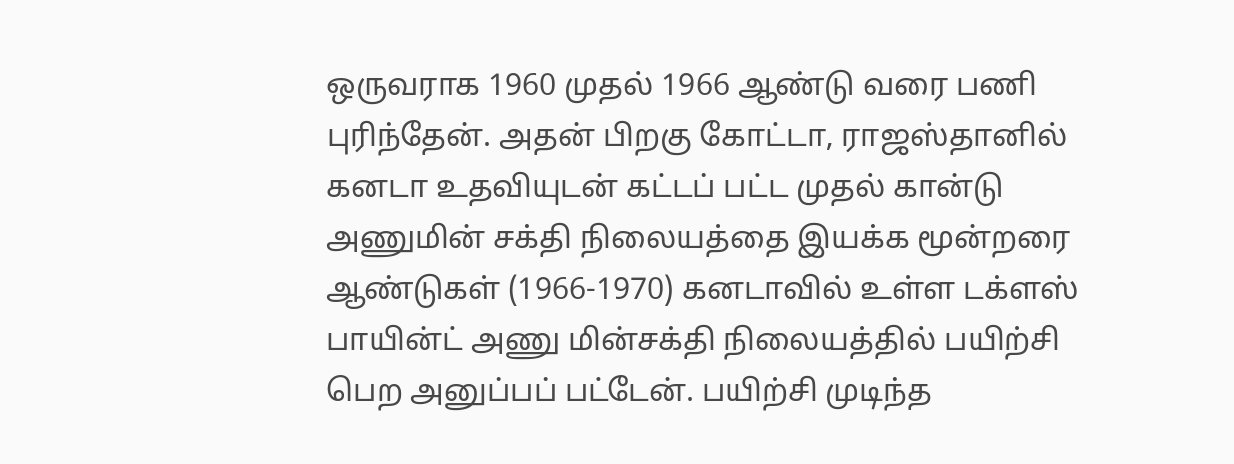ஒருவராக 1960 முதல் 1966 ஆண்டு வரை பணி புரிந்தேன். அதன் பிறகு கோட்டா, ராஜஸ்தானில் கனடா உதவியுடன் கட்டப் பட்ட முதல் கான்டு அணுமின் சக்தி நிலையத்தை இயக்க மூன்றரை ஆண்டுகள் (1966-1970) கனடாவில் உள்ள டக்ளஸ் பாயின்ட் அணு மின்சக்தி நிலையத்தில் பயிற்சி பெற அனுப்பப் பட்டேன். பயிற்சி முடிந்த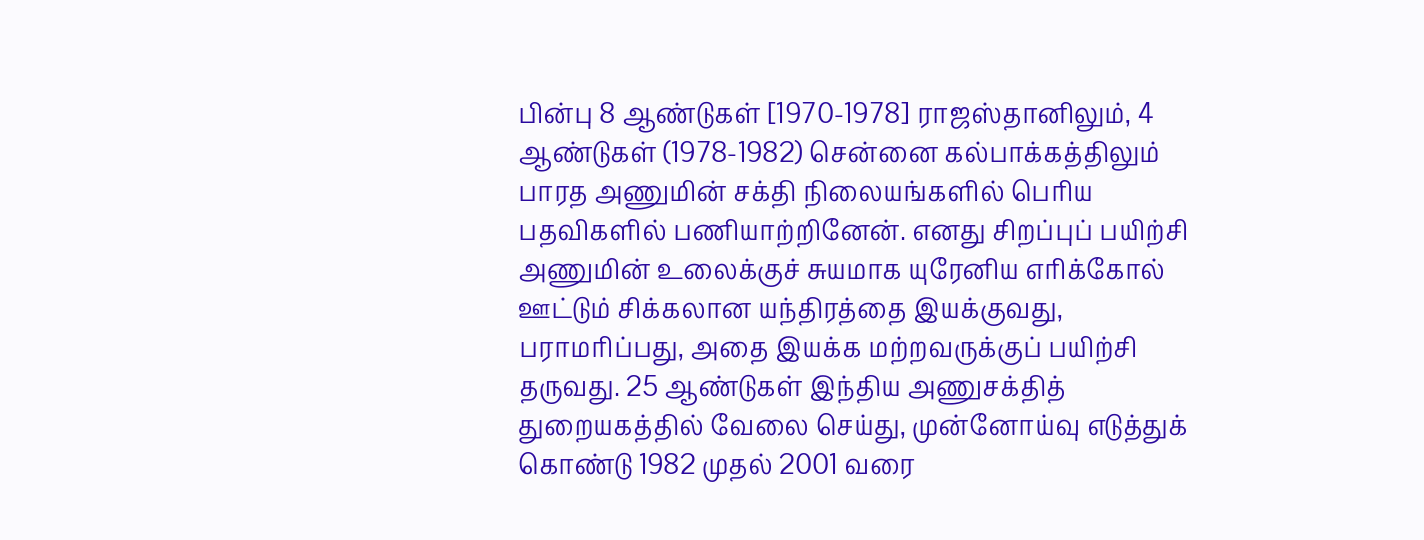பின்பு 8 ஆண்டுகள் [1970-1978] ராஜஸ்தானிலும், 4 ஆண்டுகள் (1978-1982) சென்னை கல்பாக்கத்திலும் பாரத அணுமின் சக்தி நிலையங்களில் பெரிய பதவிகளில் பணியாற்றினேன். எனது சிறப்புப் பயிற்சி அணுமின் உலைக்குச் சுயமாக யுரேனிய எரிக்கோல் ஊட்டும் சிக்கலான யந்திரத்தை இயக்குவது, பராமரிப்பது, அதை இயக்க மற்றவருக்குப் பயிற்சி தருவது. 25 ஆண்டுகள் இந்திய அணுசக்தித் துறையகத்தில் வேலை செய்து, முன்னோய்வு எடுத்துக் கொண்டு 1982 முதல் 2001 வரை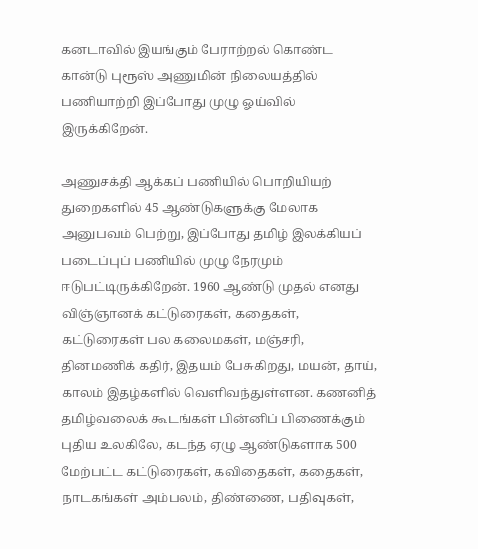கனடாவில் இயங்கும் பேராற்றல் கொண்ட கான்டு புரூஸ் அணுமின் நிலையத்தில் பணியாற்றி இப்போது முழு ஓய்வில் இருக்கிறேன்.

அணுசக்தி ஆக்கப் பணியில் பொறியியற் துறைகளில் 45 ஆண்டுகளுக்கு மேலாக அனுபவம் பெற்று, இப்போது தமிழ் இலக்கியப் படைப்புப் பணியில் முழு நேரமும் ஈடுபட்டிருக்கிறேன். 1960 ஆண்டு முதல் எனது விஞ்ஞானக் கட்டுரைகள், கதைகள், கட்டுரைகள் பல கலைமகள், மஞ்சரி, தினமணிக் கதிர், இதயம் பேசுகிறது, மயன், தாய், காலம் இதழ்களில் வெளிவந்துள்ளன. கணனித் தமிழ்வலைக் கூடங்கள் பின்னிப் பிணைக்கும் புதிய உலகிலே, கடந்த ஏழு ஆண்டுகளாக 500 மேற்பட்ட கட்டுரைகள், கவிதைகள், கதைகள், நாடகங்கள் அம்பலம், திண்ணை, பதிவுகள்,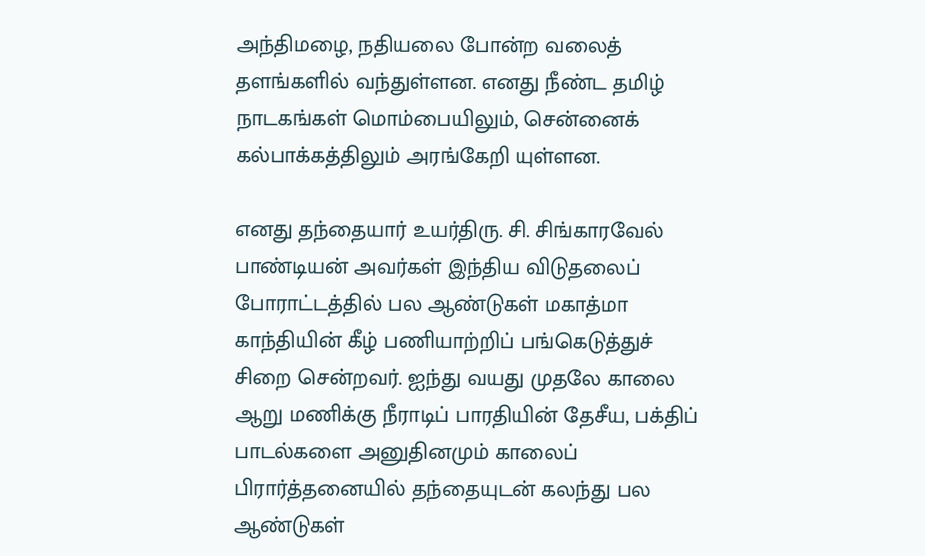அந்திமழை, நதியலை போன்ற வலைத் தளங்களில் வந்துள்ளன. எனது நீண்ட தமிழ் நாடகங்கள் மொம்பையிலும், சென்னைக் கல்பாக்கத்திலும் அரங்கேறி யுள்ளன.

எனது தந்தையார் உயர்திரு. சி. சிங்காரவேல் பாண்டியன் அவர்கள் இந்திய விடுதலைப் போராட்டத்தில் பல ஆண்டுகள் மகாத்மா காந்தியின் கீழ் பணியாற்றிப் பங்கெடுத்துச் சிறை சென்றவர். ஐந்து வயது முதலே காலை ஆறு மணிக்கு நீராடிப் பாரதியின் தேசீய, பக்திப் பாடல்களை அனுதினமும் காலைப் பிரார்த்தனையில் தந்தையுடன் கலந்து பல ஆண்டுகள்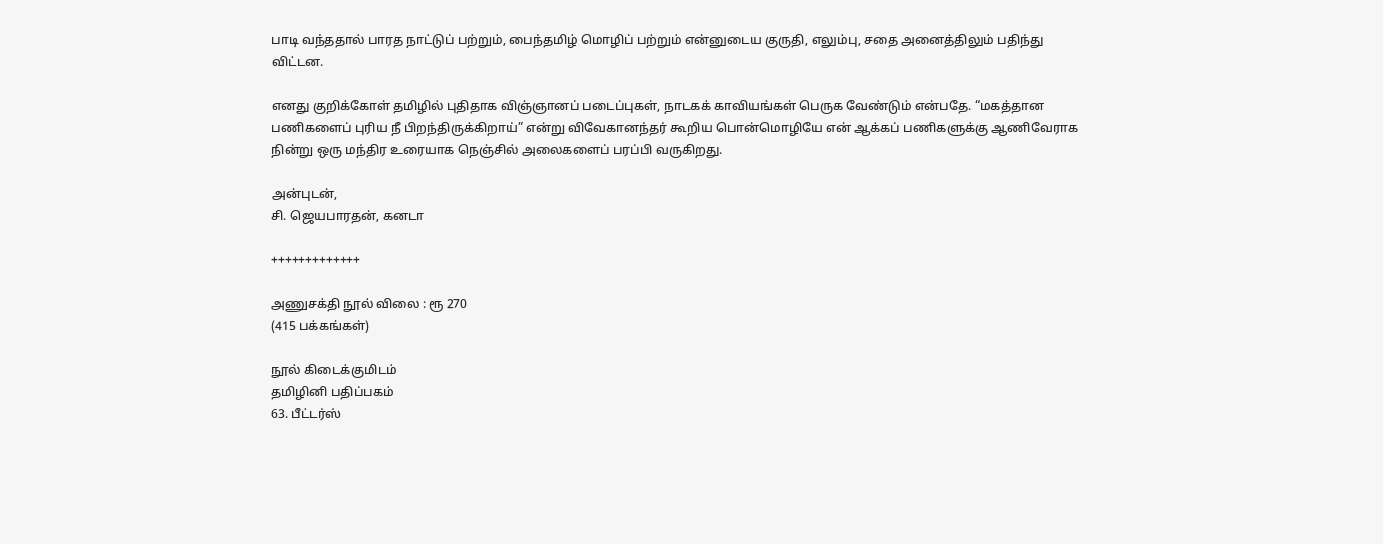பாடி வந்ததால் பாரத நாட்டுப் பற்றும், பைந்தமிழ் மொழிப் பற்றும் என்னுடைய குருதி, எலும்பு, சதை அனைத்திலும் பதிந்து விட்டன.

எனது குறிக்கோள் தமிழில் புதிதாக விஞ்ஞானப் படைப்புகள், நாடகக் காவியங்கள் பெருக வேண்டும் என்பதே. “மகத்தான பணிகளைப் புரிய நீ பிறந்திருக்கிறாய்” என்று விவேகானந்தர் கூறிய பொன்மொழியே என் ஆக்கப் பணிகளுக்கு ஆணிவேராக நின்று ஒரு மந்திர உரையாக நெஞ்சில் அலைகளைப் பரப்பி வருகிறது.

அன்புடன்,
சி. ஜெயபாரதன், கனடா

+++++++++++++

அணுசக்தி நூல் விலை : ரூ 270
(415 பக்கங்கள்)

நூல் கிடைக்குமிடம்
தமிழினி பதிப்பகம்
63. பீட்டர்ஸ்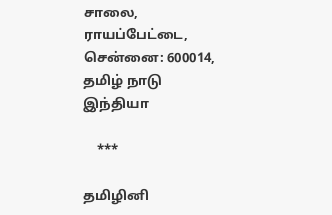சாலை,
ராயப்பேட்டை,
சென்னை: 600014, தமிழ் நாடு
இந்தியா

    ***

தமிழினி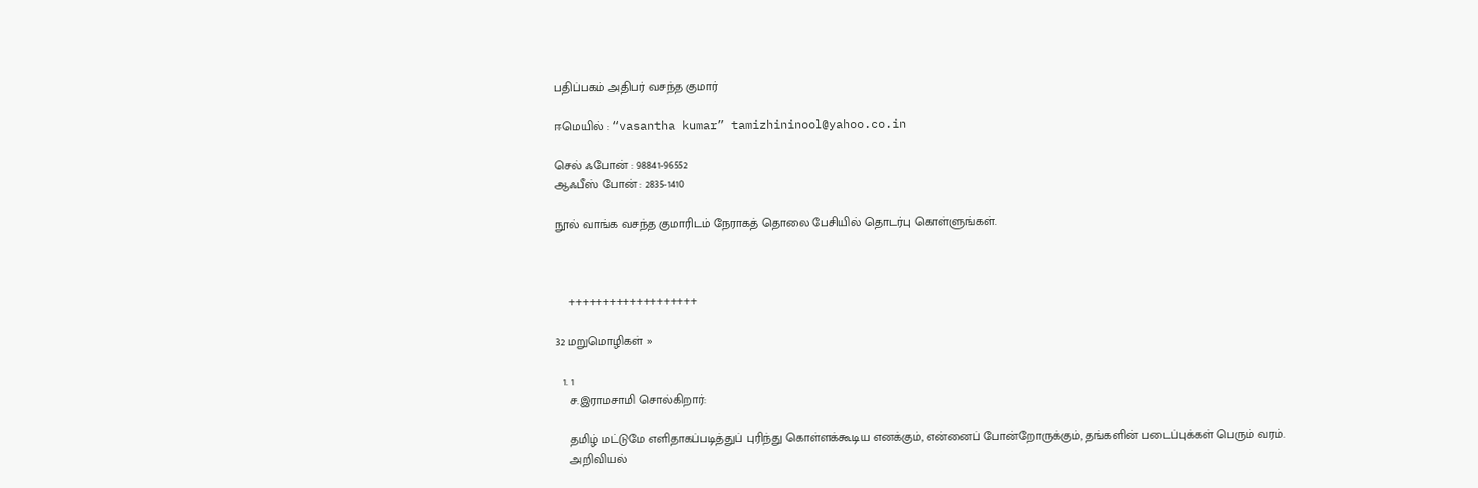பதிப்பகம் அதிபர் வசந்த குமார்

ஈமெயில் : “vasantha kumar” tamizhininool@yahoo.co.in

செல் ஃபோன் : 98841-96552
ஆஃபீஸ் போன் : 2835-1410

நூல் வாங்க வசந்த குமாரிடம் நேராகத் தொலை பேசியில் தொடர்பு கொள்ளுங்கள்.



    +++++++++++++++++++

32 மறுமொழிகள் »

  1. 1
    ச.இராமசாமி சொல்கிறார்:

    தமிழ் மட்டுமே எளிதாகப்படித்துப் புரிந்து கொள்ளக்கூடிய எனக்கும், என்னைப் போன்றோருக்கும், தங்களின் படைப்புக்கள் பெரும் வரம்.
    அறிவியல்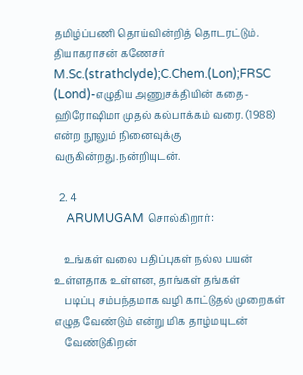தமிழ்ப்பணி தொய்வின்றித் தொடரட்டும். தியாகராசன் கணேசர் M.Sc.(strathclyde);C.Chem.(Lon);FRSC (Lond)-எழுதிய அணுசக்தியின் கதை-ஹிரோஷிமா முதல் கல்பாக்கம் வரை. (1988) என்ற நூலும் நினைவுக்கு வருகின்றது.நன்றியுடன்.

  2. 4
    ARUMUGAM சொல்கிறார்:

    உங்கள் வலை பதிப்புகள் நல்ல பயன் உள்ளதாக உள்ளன, தாங்கள் தங்கள்
    படிப்பு சம்பந்தமாக வழி காட்டுதல் முறைகள் எழுத வேண்டும் என்று மிக தாழ்மயுடன்
    வேண்டுகிறன்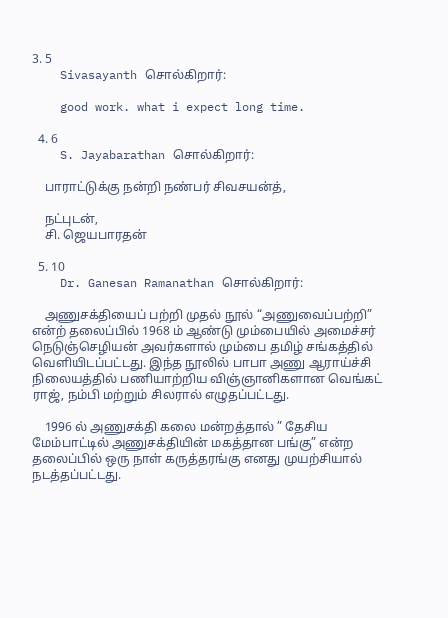3. 5
    Sivasayanth சொல்கிறார்:

    good work. what i expect long time.

  4. 6
    S. Jayabarathan சொல்கிறார்:

    பாராட்டுக்கு நன்றி நண்பர் சிவசயன்த்,

    நட்புடன்,
    சி. ஜெயபாரதன்

  5. 10
    Dr. Ganesan Ramanathan சொல்கிறார்:

    அணுசக்தியைப் பற்றி முதல் நூல் “அணுவைப்பற்றி” என்ற் தலைப்பில் 1968 ம் ஆண்டு மும்பையில் அமைச்சர் நெடுஞ்செழியன் அவர்களால் மும்பை தமிழ் சங்கத்தில் வெளியிடப்பட்டது. இந்த நூலில் பாபா அணு ஆராய்ச்சி நிலையத்தில் பணியாற்றிய விஞ்ஞானிகளான வெங்கட் ராஜ், நம்பி மற்றும் சிலரால் எழுதப்பட்டது.

    1996 ல் அணுசக்தி கலை மன்றத்தால் ” தேசிய மேம்பாட்டில் அணுசக்தியின் மகத்தான பங்கு” என்ற தலைப்பில் ஒரு நாள் கருத்தரங்கு எனது முயற்சியால் நடத்தப்பட்டது.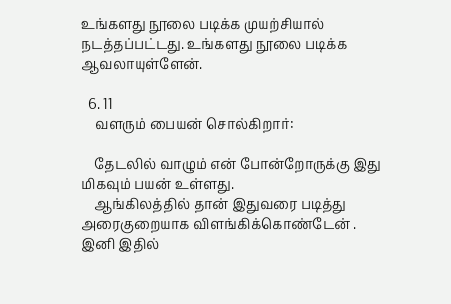உங்களது நூலை படிக்க முயற்சியால் நடத்தப்பட்டது. உங்களது நூலை படிக்க ஆவலாயுள்ளேன்.

  6. 11
    வளரும் பையன் சொல்கிறார்:

    தேடலில் வாழும் என் போன்றோருக்கு இது மிகவும் பயன் உள்ளது.
    ஆங்கிலத்தில் தான் இதுவரை படித்து அரைகுறையாக விளங்கிக்கொண்டேன் . இனி இதில்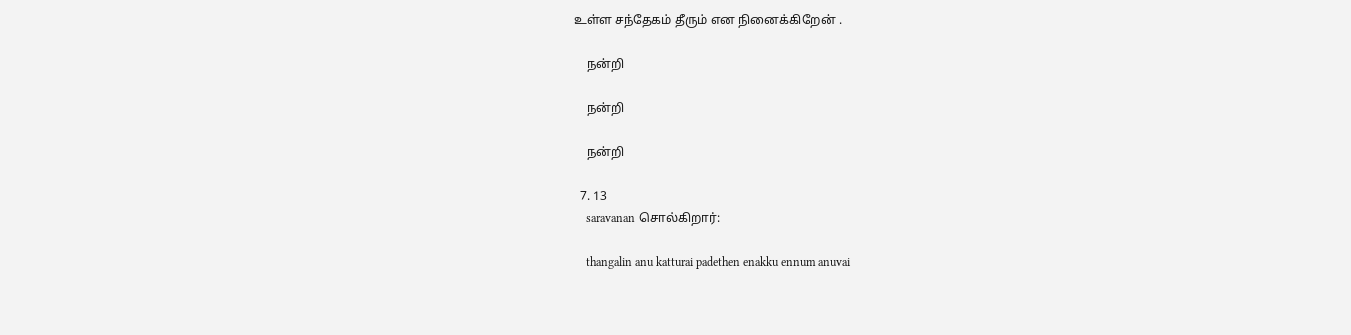உள்ள சந்தேகம் தீரும் என நினைக்கிறேன் .

    நன்றி

    நன்றி

    நன்றி

  7. 13
    saravanan சொல்கிறார்:

    thangalin anu katturai padethen enakku ennum anuvai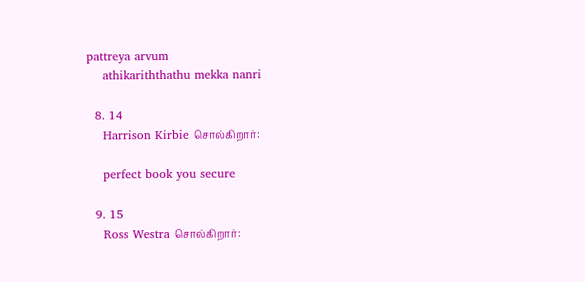pattreya arvum
    athikariththathu mekka nanri

  8. 14
    Harrison Kirbie சொல்கிறார்:

    perfect book you secure

  9. 15
    Ross Westra சொல்கிறார்: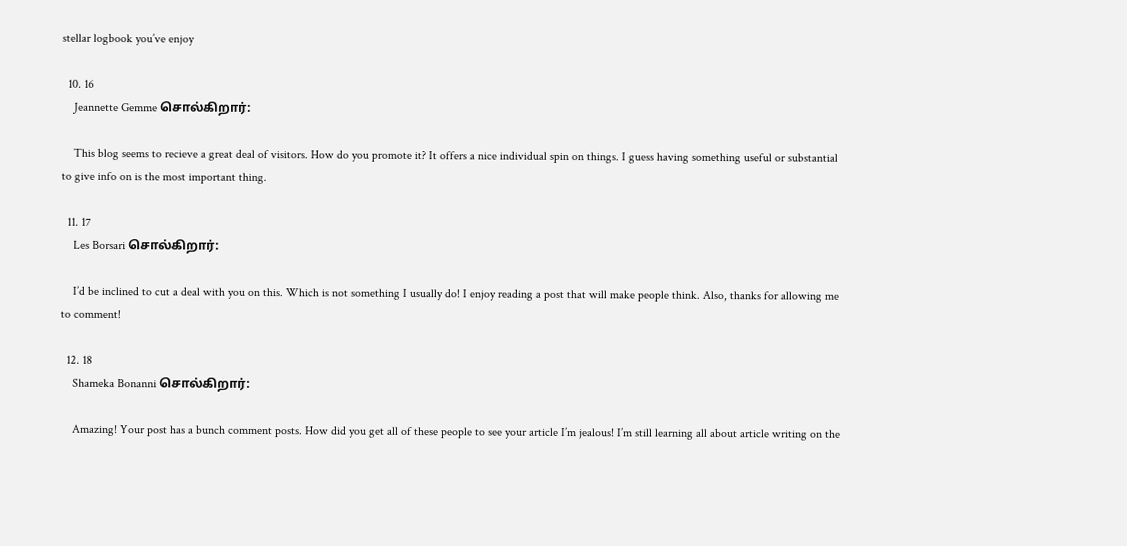stellar logbook you’ve enjoy

  10. 16
    Jeannette Gemme சொல்கிறார்:

    This blog seems to recieve a great deal of visitors. How do you promote it? It offers a nice individual spin on things. I guess having something useful or substantial to give info on is the most important thing.

  11. 17
    Les Borsari சொல்கிறார்:

    I’d be inclined to cut a deal with you on this. Which is not something I usually do! I enjoy reading a post that will make people think. Also, thanks for allowing me to comment!

  12. 18
    Shameka Bonanni சொல்கிறார்:

    Amazing! Your post has a bunch comment posts. How did you get all of these people to see your article I’m jealous! I’m still learning all about article writing on the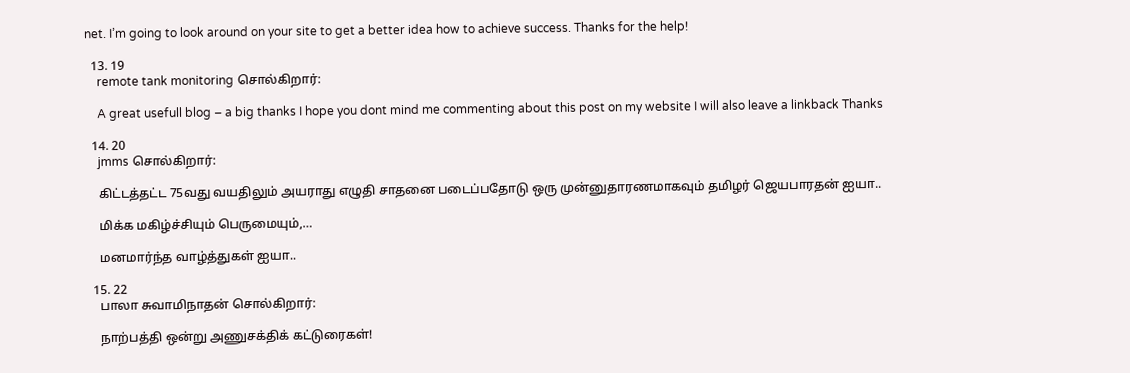net. I’m going to look around on your site to get a better idea how to achieve success. Thanks for the help!

  13. 19
    remote tank monitoring சொல்கிறார்:

    A great usefull blog – a big thanks I hope you dont mind me commenting about this post on my website I will also leave a linkback Thanks

  14. 20
    jmms சொல்கிறார்:

    கிட்டத்தட்ட 75வது வயதிலும் அயராது எழுதி சாதனை படைப்பதோடு ஒரு முன்னுதாரணமாகவும் தமிழர் ஜெயபாரதன் ஐயா..

    மிக்க மகிழ்ச்சியும் பெருமையும்,…

    மனமார்ந்த வாழ்த்துகள் ஐயா..

  15. 22
    பாலா சுவாமிநாதன் சொல்கிறார்:

    நாற்பத்தி ஒன்று அணுசக்திக் கட்டுரைகள்!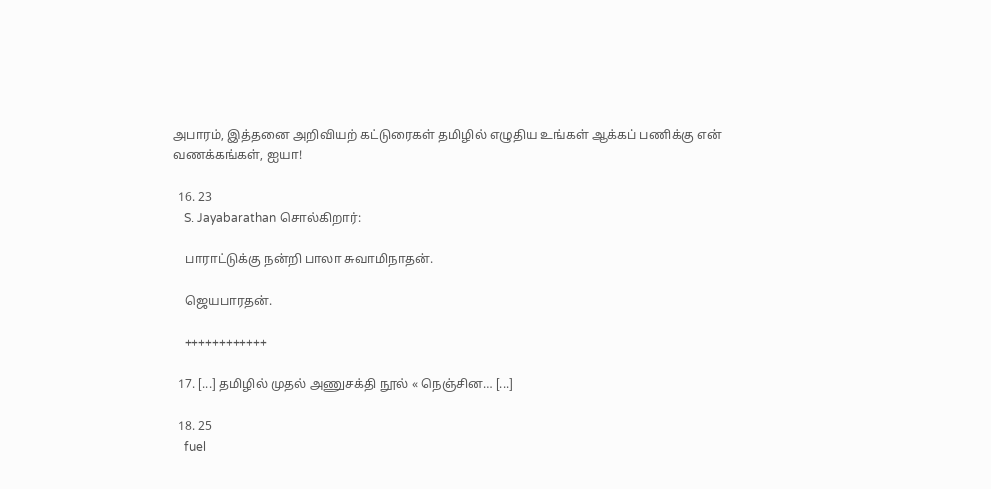அபாரம், இத்தனை அறிவியற் கட்டுரைகள் தமிழில் எழுதிய உங்கள் ஆக்கப் பணிக்கு என் வணக்கங்கள், ஐயா!

  16. 23
    S. Jayabarathan சொல்கிறார்:

    பாராட்டுக்கு நன்றி பாலா சுவாமிநாதன்.

    ஜெயபாரதன்.

    ++++++++++++

  17. [...] தமிழில் முதல் அணுசக்தி நூல் « நெஞ்சின… [...]

  18. 25
    fuel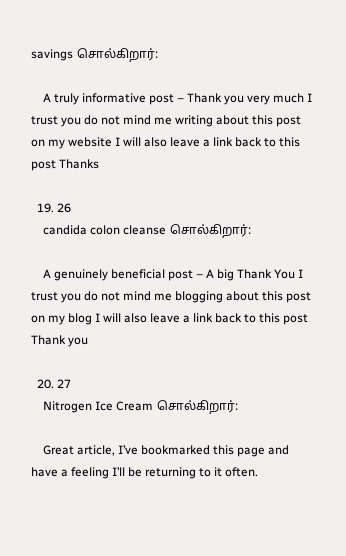savings சொல்கிறார்:

    A truly informative post – Thank you very much I trust you do not mind me writing about this post on my website I will also leave a link back to this post Thanks

  19. 26
    candida colon cleanse சொல்கிறார்:

    A genuinely beneficial post – A big Thank You I trust you do not mind me blogging about this post on my blog I will also leave a link back to this post Thank you

  20. 27
    Nitrogen Ice Cream சொல்கிறார்:

    Great article, I’ve bookmarked this page and have a feeling I’ll be returning to it often.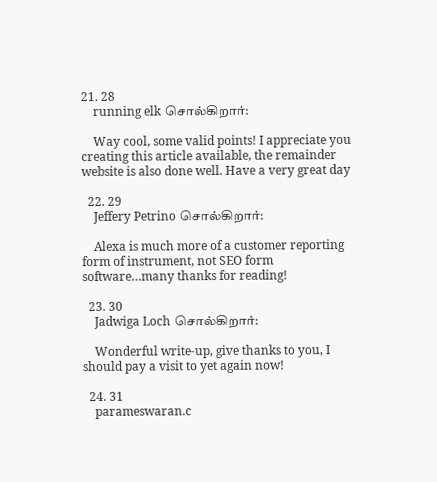21. 28
    running elk சொல்கிறார்:

    Way cool, some valid points! I appreciate you creating this article available, the remainder website is also done well. Have a very great day

  22. 29
    Jeffery Petrino சொல்கிறார்:

    Alexa is much more of a customer reporting form of instrument, not SEO form software…many thanks for reading!

  23. 30
    Jadwiga Loch சொல்கிறார்:

    Wonderful write-up, give thanks to you, I should pay a visit to yet again now!

  24. 31
    parameswaran.c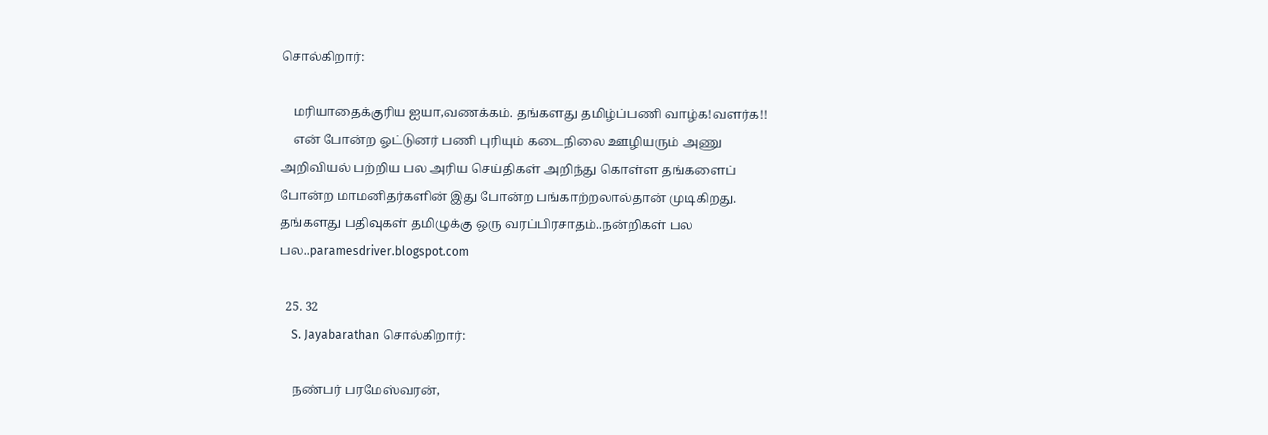சொல்கிறார்:

    மரியாதைக்குரிய ஐயா,வணக்கம். தங்களது தமிழ்ப்பணி வாழ்க!வளர்க!!
    என் போன்ற ஓட்டுனர் பணி புரியும் கடைநிலை ஊழியரும் அணு அறிவியல் பற்றிய பல அரிய செய்திகள் அறிந்து கொள்ள தங்களைப் போன்ற மாமனிதர்களின் இது போன்ற பங்காற்றலால்தான் முடிகிறது. தங்களது பதிவுகள் தமிழுக்கு ஒரு வரப்பிரசாதம்..நன்றிகள் பல பல..paramesdriver.blogspot.com

  25. 32
    S. Jayabarathan சொல்கிறார்:

    நண்பர் பரமேஸ்வரன்,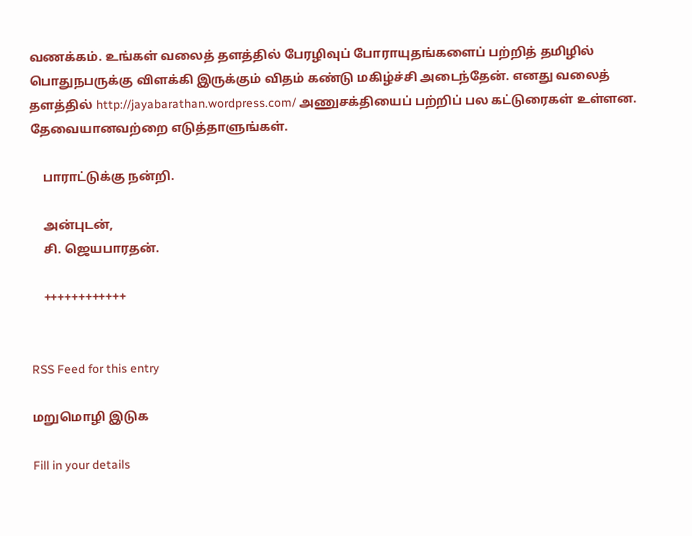வணக்கம். உங்கள் வலைத் தளத்தில் பேரழிவுப் போராயுதங்களைப் பற்றித் தமிழில் பொதுநபருக்கு விளக்கி இருக்கும் விதம் கண்டு மகிழ்ச்சி அடைந்தேன். எனது வலைத் தளத்தில் http://jayabarathan.wordpress.com/ அணுசக்தியைப் பற்றிப் பல கட்டுரைகள் உள்ளன. தேவையானவற்றை எடுத்தாளுங்கள்.

    பாராட்டுக்கு நன்றி.

    அன்புடன்,
    சி. ஜெயபாரதன்.

    ++++++++++++


RSS Feed for this entry

மறுமொழி இடுக

Fill in your details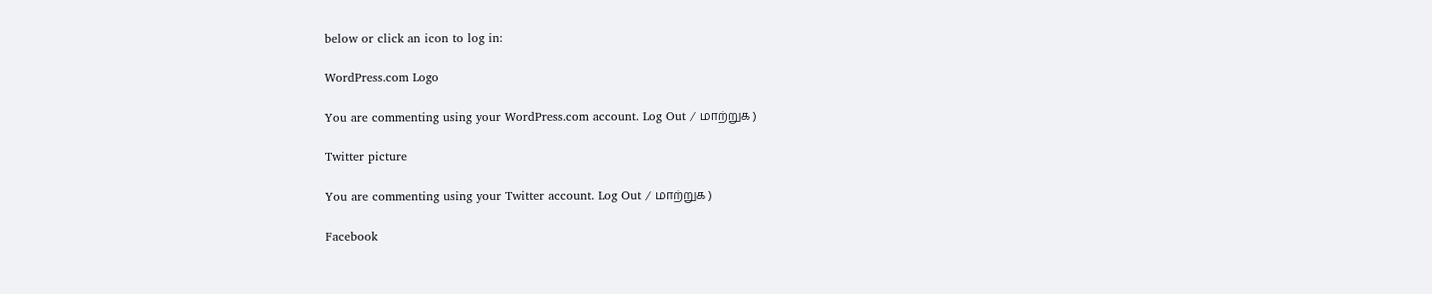below or click an icon to log in:

WordPress.com Logo

You are commenting using your WordPress.com account. Log Out / மாற்றுக )

Twitter picture

You are commenting using your Twitter account. Log Out / மாற்றுக )

Facebook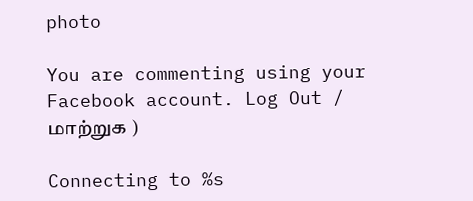photo

You are commenting using your Facebook account. Log Out / மாற்றுக )

Connecting to %s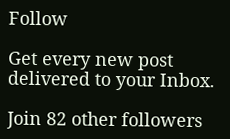Follow

Get every new post delivered to your Inbox.

Join 82 other followers